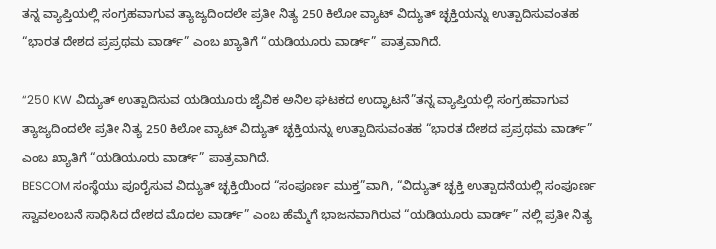ತನ್ನ ವ್ಯಾಪ್ತಿಯಲ್ಲಿ ಸಂಗ್ರಹವಾಗುವ ತ್ಯಾಜ್ಯದಿಂದಲೇ ಪ್ರತೀ ನಿತ್ಯ 250 ಕಿಲೋ ವ್ಯಾಟ್ ವಿದ್ಯುತ್ ಚ್ಛಕ್ತಿಯನ್ನು ಉತ್ಪಾದಿಸುವಂತಹ “ಭಾರತ ದೇಶದ ಪ್ರಪ್ರಥಮ ವಾರ್ಡ್” ಎಂಬ ಖ್ಯಾತಿಗೆ “ಯಡಿಯೂರು ವಾರ್ಡ್” ಪಾತ್ರವಾಗಿದೆ.

“250 KW ವಿದ್ಯುತ್ ಉತ್ಪಾದಿಸುವ ಯಡಿಯೂರು ಜೈವಿಕ ಅನಿಲ ಘಟಕದ ಉದ್ಘಾಟನೆ”ತನ್ನ ವ್ಯಾಪ್ತಿಯಲ್ಲಿ ಸಂಗ್ರಹವಾಗುವ ತ್ಯಾಜ್ಯದಿಂದಲೇ ಪ್ರತೀ ನಿತ್ಯ 250 ಕಿಲೋ ವ್ಯಾಟ್ ವಿದ್ಯುತ್ ಚ್ಛಕ್ತಿಯನ್ನು ಉತ್ಪಾದಿಸುವಂತಹ “ಭಾರತ ದೇಶದ ಪ್ರಪ್ರಥಮ ವಾರ್ಡ್” ಎಂಬ ಖ್ಯಾತಿಗೆ “ಯಡಿಯೂರು ವಾರ್ಡ್” ಪಾತ್ರವಾಗಿದೆ.
BESCOM ಸಂಸ್ಥೆಯು ಪೂರೈಸುವ ವಿದ್ಯುತ್ ಚ್ಛಕ್ತಿಯಿಂದ “ಸಂಪೂರ್ಣ ಮುಕ್ತ”ವಾಗಿ, “ವಿದ್ಯುತ್ ಚ್ಛಕ್ತಿ ಉತ್ಪಾದನೆಯಲ್ಲಿ ಸಂಪೂರ್ಣ ಸ್ವಾವಲಂಬನೆ ಸಾಧಿಸಿದ ದೇಶದ ಮೊದಲ ವಾರ್ಡ್” ಎಂಬ ಹೆಮ್ಮೆಗೆ ಭಾಜನವಾಗಿರುವ “ಯಡಿಯೂರು ವಾರ್ಡ್” ನಲ್ಲಿ ಪ್ರತೀ ನಿತ್ಯ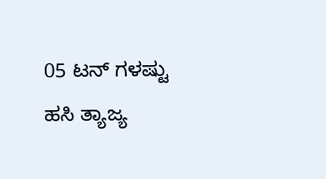05 ಟನ್ ಗಳಷ್ಟು ಹಸಿ ತ್ಯಾಜ್ಯ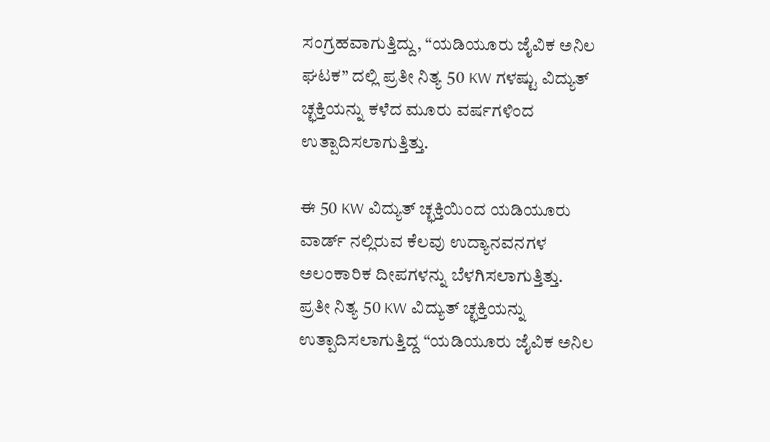ಸಂಗ್ರಹವಾಗುತ್ತಿದ್ದು, “ಯಡಿಯೂರು ಜೈವಿಕ ಅನಿಲ ಘಟಕ” ದಲ್ಲಿ ಪ್ರತೀ ನಿತ್ಯ 50 KW ಗಳಷ್ಟು ವಿದ್ಯುತ್ ಚ್ಛಕ್ತಿಯನ್ನು ಕಳೆದ ಮೂರು ವರ್ಷಗಳಿಂದ ಉತ್ಪಾದಿಸಲಾಗುತ್ತಿತ್ತು.

ಈ 50 KW ವಿದ್ಯುತ್ ಚ್ಛಕ್ತಿಯಿಂದ ಯಡಿಯೂರು ವಾರ್ಡ್ ನಲ್ಲಿರುವ ಕೆಲವು ಉದ್ಯಾನವನಗಳ ಅಲಂಕಾರಿಕ ದೀಪಗಳನ್ನು ಬೆಳಗಿಸಲಾಗುತ್ತಿತ್ತು.
ಪ್ರತೀ ನಿತ್ಯ 50 KW ವಿದ್ಯುತ್ ಚ್ಛಕ್ತಿಯನ್ನು ಉತ್ಪಾದಿಸಲಾಗುತ್ತಿದ್ದ “ಯಡಿಯೂರು ಜೈವಿಕ ಅನಿಲ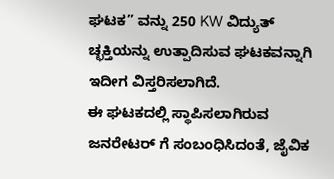ಘಟಕ” ವನ್ನು 250 KW ವಿದ್ಯುತ್ ಚ್ಛಕ್ತಿಯನ್ನು ಉತ್ಪಾದಿಸುವ ಘಟಕವನ್ನಾಗಿ ಇದೀಗ ವಿಸ್ತರಿಸಲಾಗಿದೆ.
ಈ ಘಟಕದಲ್ಲಿ ಸ್ಥಾಪಿಸಲಾಗಿರುವ ಜನರೇಟರ್ ಗೆ ಸಂಬಂಧಿಸಿದಂತೆ, ಜೈವಿಕ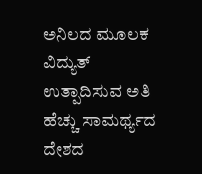ಅನಿಲದ ಮೂಲಕ ವಿದ್ಯುತ್ ಉತ್ಪಾದಿಸುವ ಅತಿ ಹೆಚ್ಚು ಸಾಮರ್ಥ್ಯದ ದೇಶದ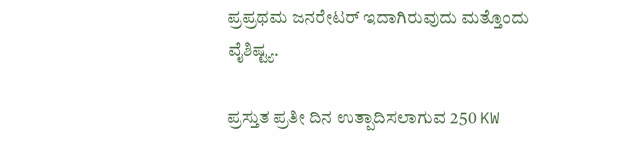ಪ್ರಪ್ರಥಮ ಜನರೇಟರ್ ಇದಾಗಿರುವುದು ಮತ್ತೊಂದು ವೈಶಿಷ್ಟ್ಯ.

ಪ್ರಸ್ತುತ ಪ್ರತೀ ದಿನ ಉತ್ಪಾದಿಸಲಾಗುವ 250 KW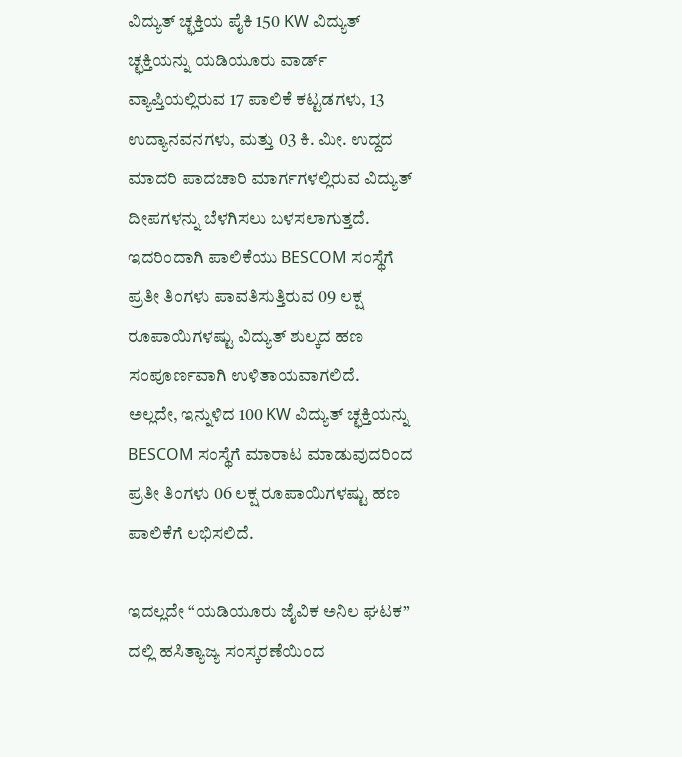ವಿದ್ಯುತ್ ಚ್ಛಕ್ತಿಯ ಪೈಕಿ 150 KW ವಿದ್ಯುತ್ ಚ್ಛಕ್ತಿಯನ್ನು ಯಡಿಯೂರು ವಾರ್ಡ್ ವ್ಯಾಪ್ತಿಯಲ್ಲಿರುವ 17 ಪಾಲಿಕೆ ಕಟ್ಟಡಗಳು, 13 ಉದ್ಯಾನವನಗಳು, ಮತ್ತು 03 ಕಿ. ಮೀ. ಉದ್ದದ ಮಾದರಿ ಪಾದಚಾರಿ ಮಾರ್ಗಗಳಲ್ಲಿರುವ ವಿದ್ಯುತ್ ದೀಪಗಳನ್ನು ಬೆಳಗಿಸಲು ಬಳಸಲಾಗುತ್ತದೆ. ಇದರಿಂದಾಗಿ ಪಾಲಿಕೆಯು BESCOM ಸಂಸ್ಥೆಗೆ ಪ್ರತೀ ತಿಂಗಳು ಪಾವತಿಸುತ್ತಿರುವ 09 ಲಕ್ಷ ರೂಪಾಯಿಗಳಷ್ಟು ವಿದ್ಯುತ್ ಶುಲ್ಕದ ಹಣ ಸಂಪೂರ್ಣವಾಗಿ ಉಳಿತಾಯವಾಗಲಿದೆ.
ಅಲ್ಲದೇ, ಇನ್ನುಳಿದ 100 KW ವಿದ್ಯುತ್ ಚ್ಛಕ್ತಿಯನ್ನು BESCOM ಸಂಸ್ಥೆಗೆ ಮಾರಾಟ ಮಾಡುವುದರಿಂದ ಪ್ರತೀ ತಿಂಗಳು 06 ಲಕ್ಷ ರೂಪಾಯಿಗಳಷ್ಟು ಹಣ ಪಾಲಿಕೆಗೆ ಲಭಿಸಲಿದೆ.

ಇದಲ್ಲದೇ “ಯಡಿಯೂರು ಜೈವಿಕ ಅನಿಲ ಘಟಕ” ದಲ್ಲಿ ಹಸಿತ್ಯಾಜ್ಯ ಸಂಸ್ಕರಣೆಯಿಂದ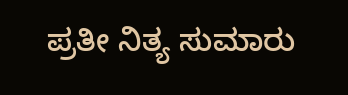ಪ್ರತೀ ನಿತ್ಯ ಸುಮಾರು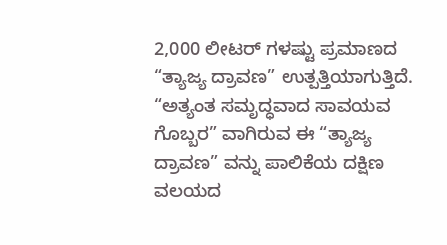2,000 ಲೀಟರ್ ಗಳಷ್ಟು ಪ್ರಮಾಣದ “ತ್ಯಾಜ್ಯ ದ್ರಾವಣ” ಉತ್ಪತ್ತಿಯಾಗುತ್ತಿದೆ. “ಅತ್ಯಂತ ಸಮೃದ್ಧವಾದ ಸಾವಯವ ಗೊಬ್ಬರ” ವಾಗಿರುವ ಈ “ತ್ಯಾಜ್ಯ ದ್ರಾವಣ” ವನ್ನು ಪಾಲಿಕೆಯ ದಕ್ಷಿಣ ವಲಯದ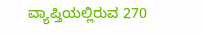ವ್ಯಾಪ್ತಿಯಲ್ಲಿರುವ 270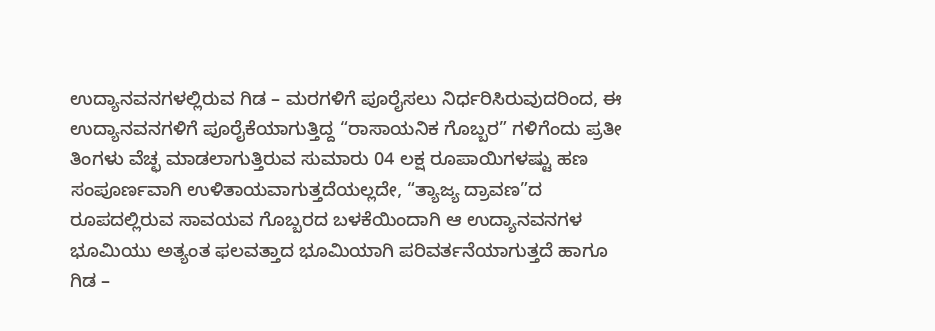ಉದ್ಯಾನವನಗಳಲ್ಲಿರುವ ಗಿಡ – ಮರಗಳಿಗೆ ಪೂರೈಸಲು ನಿರ್ಧರಿಸಿರುವುದರಿಂದ, ಈ ಉದ್ಯಾನವನಗಳಿಗೆ ಪೂರೈಕೆಯಾಗುತ್ತಿದ್ದ “ರಾಸಾಯನಿಕ ಗೊಬ್ಬರ” ಗಳಿಗೆಂದು ಪ್ರತೀ ತಿಂಗಳು ವೆಚ್ಛ ಮಾಡಲಾಗುತ್ತಿರುವ ಸುಮಾರು 04 ಲಕ್ಷ ರೂಪಾಯಿಗಳಷ್ಟು ಹಣ ಸಂಪೂರ್ಣವಾಗಿ ಉಳಿತಾಯವಾಗುತ್ತದೆಯಲ್ಲದೇ, “ತ್ಯಾಜ್ಯ ದ್ರಾವಣ”ದ ರೂಪದಲ್ಲಿರುವ ಸಾವಯವ ಗೊಬ್ಬರದ ಬಳಕೆಯಿಂದಾಗಿ ಆ ಉದ್ಯಾನವನಗಳ ಭೂಮಿಯು ಅತ್ಯಂತ ಫಲವತ್ತಾದ ಭೂಮಿಯಾಗಿ ಪರಿವರ್ತನೆಯಾಗುತ್ತದೆ ಹಾಗೂ ಗಿಡ –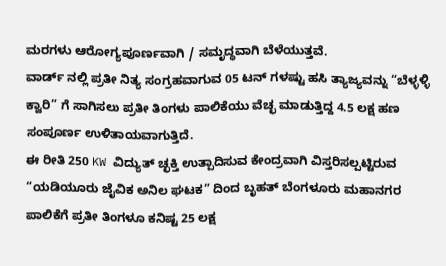ಮರಗಳು ಆರೋಗ್ಯಪೂರ್ಣವಾಗಿ / ಸಮೃದ್ಧವಾಗಿ ಬೆಳೆಯುತ್ತವೆ.
ವಾರ್ಡ್ ನಲ್ಲಿ ಪ್ರತೀ ನಿತ್ಯ ಸಂಗ್ರಹವಾಗುವ 05 ಟನ್ ಗಳಷ್ಟು ಹಸಿ ತ್ಯಾಜ್ಯವನ್ನು “ಬೆಳ್ಳಳ್ಳಿ ಕ್ವಾರಿ” ಗೆ ಸಾಗಿಸಲು ಪ್ರತೀ ತಿಂಗಳು ಪಾಲಿಕೆಯು ವೆಚ್ಛ ಮಾಡುತ್ತಿದ್ದ 4.5 ಲಕ್ಷ ಹಣ ಸಂಪೂರ್ಣ ಉಳಿತಾಯವಾಗುತ್ತಿದೆ.
ಈ ರೀತಿ 250 KW ವಿದ್ಯುತ್ ಚ್ಛಕ್ತಿ ಉತ್ಪಾದಿಸುವ ಕೇಂದ್ರವಾಗಿ ವಿಸ್ತರಿಸಲ್ಪಟ್ಟಿರುವ “ಯಡಿಯೂರು ಜೈವಿಕ ಅನಿಲ ಘಟಕ” ದಿಂದ ಬೃಹತ್ ಬೆಂಗಳೂರು ಮಹಾನಗರ ಪಾಲಿಕೆಗೆ ಪ್ರತೀ ತಿಂಗಳೂ ಕನಿಷ್ಟ 25 ಲಕ್ಷ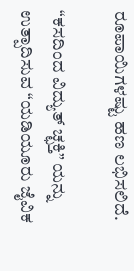ರೂಪಾಯಿಗಳಷ್ಟು ಹಣ ಲಭಿಸಲಿದೆ.

“ಕಸದಿಂದ ವಿದ್ಯುತ್ ಚ್ಛಕ್ತಿ” ಯನ್ನು ಉತ್ಪಾದಿಸುವ “ಯಡಿಯೂರು ಜೈವಿಕ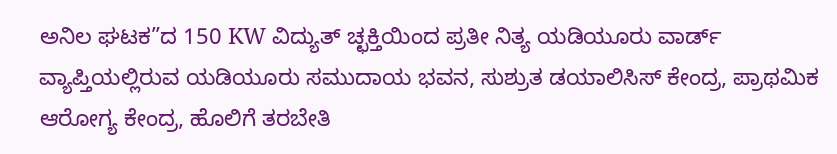ಅನಿಲ ಘಟಕ”ದ 150 KW ವಿದ್ಯುತ್ ಚ್ಛಕ್ತಿಯಿಂದ ಪ್ರತೀ ನಿತ್ಯ ಯಡಿಯೂರು ವಾರ್ಡ್ ವ್ಯಾಪ್ತಿಯಲ್ಲಿರುವ ಯಡಿಯೂರು ಸಮುದಾಯ ಭವನ, ಸುಶ್ರುತ ಡಯಾಲಿಸಿಸ್ ಕೇಂದ್ರ, ಪ್ರಾಥಮಿಕ ಆರೋಗ್ಯ ಕೇಂದ್ರ, ಹೊಲಿಗೆ ತರಬೇತಿ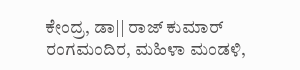ಕೇಂದ್ರ, ಡಾ|| ರಾಜ್ ಕುಮಾರ್ ರಂಗಮಂದಿರ, ಮಹಿಳಾ ಮಂಡಳಿ,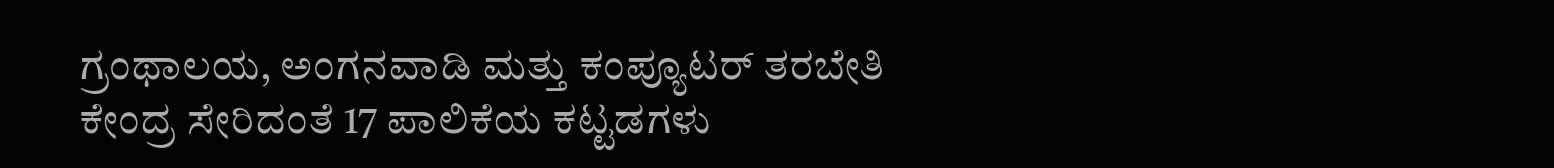ಗ್ರಂಥಾಲಯ, ಅಂಗನವಾಡಿ ಮತ್ತು ಕಂಪ್ಯೂಟರ್ ತರಬೇತಿ ಕೇಂದ್ರ ಸೇರಿದಂತೆ 17 ಪಾಲಿಕೆಯ ಕಟ್ಟಡಗಳು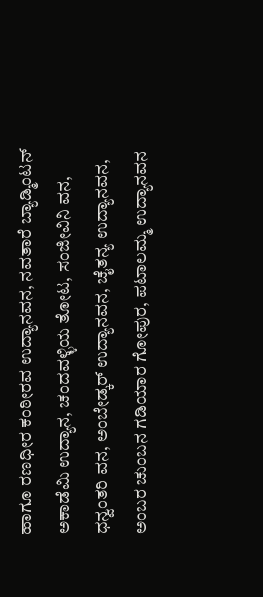ಹಾಗೂ ರಣಧೀರ ಕಂಠೀರವ ಉದ್ಯಾನವನ, ನವತಾರೆ ಬ್ಯಾಡ್ಮಿಂಟನ್ ಅಕಾಡೆಮಿ ಉದ್ಯಾನ, ಚಂದವಳ್ಳಿಯ ತೋಟ, ಸಂಜೀವಿನಿ ವನ, ಧನ್ವಂತರಿ ವನ, ಅಂಬೇಡ್ಕರ್ ಉದ್ಯಾನವನ, ಚೈತನ್ಯ ಉದ್ಯಾನವನ, ಅಂಬರ ಚುಂಬನ ಗಡಿಯಾರ ಗೋಪುರ, ಪಟಾಲಮ್ಮ ಉದ್ಯಾನವನ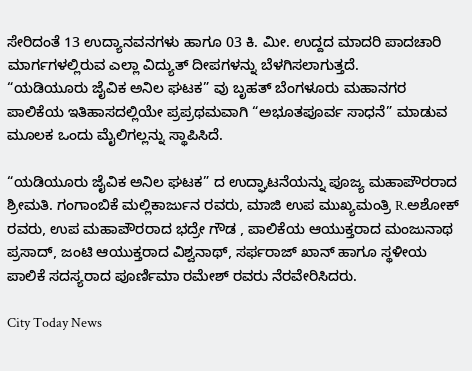ಸೇರಿದಂತೆ 13 ಉದ್ಯಾನವನಗಳು ಹಾಗೂ 03 ಕಿ. ಮೀ. ಉದ್ದದ ಮಾದರಿ ಪಾದಚಾರಿ ಮಾರ್ಗಗಳಲ್ಲಿರುವ ಎಲ್ಲಾ ವಿದ್ಯುತ್ ದೀಪಗಳನ್ನು ಬೆಳಗಿಸಲಾಗುತ್ತದೆ.
“ಯಡಿಯೂರು ಜೈವಿಕ ಅನಿಲ ಘಟಕ” ವು ಬೃಹತ್ ಬೆಂಗಳೂರು ಮಹಾನಗರ ಪಾಲಿಕೆಯ ಇತಿಹಾಸದಲ್ಲಿಯೇ ಪ್ರಪ್ರಥಮವಾಗಿ “ಅಭೂತಪೂರ್ವ ಸಾಧನೆ” ಮಾಡುವ ಮೂಲಕ ಒಂದು ಮೈಲಿಗಲ್ಲನ್ನು ಸ್ಥಾಪಿಸಿದೆ.

“ಯಡಿಯೂರು ಜೈವಿಕ ಅನಿಲ ಘಟಕ” ದ ಉದ್ಘಾಟನೆಯನ್ನು ಪೂಜ್ಯ ಮಹಾಪೌರರಾದ ಶ್ರೀಮತಿ. ಗಂಗಾಂಬಿಕೆ ಮಲ್ಲಿಕಾರ್ಜುನ ರವರು, ಮಾಜಿ ಉಪ ಮುಖ್ಯಮಂತ್ರಿ R.ಅಶೋಕ್ ರವರು, ಉಪ ಮಹಾಪೌರರಾದ ಭದ್ರೇ ಗೌಡ , ಪಾಲಿಕೆಯ ಆಯುಕ್ತರಾದ ಮಂಜುನಾಥ ಪ್ರಸಾದ್, ಜಂಟಿ ಆಯುಕ್ತರಾದ ವಿಶ್ವನಾಥ್, ಸರ್ಫರಾಜ್ ಖಾನ್ ಹಾಗೂ ಸ್ಥಳೀಯ ಪಾಲಿಕೆ ಸದಸ್ಯರಾದ ಪೂರ್ಣಿಮಾ ರಮೇಶ್ ರವರು ನೆರವೇರಿಸಿದರು.

City Today News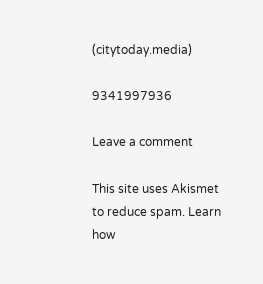(citytoday.media)

9341997936

Leave a comment

This site uses Akismet to reduce spam. Learn how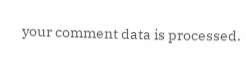your comment data is processed.